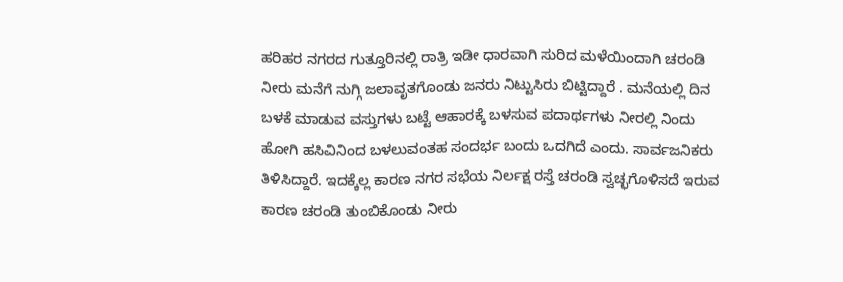ಹರಿಹರ ನಗರದ ಗುತ್ತೂರಿನಲ್ಲಿ ರಾತ್ರಿ ಇಡೀ ಧಾರವಾಗಿ ಸುರಿದ ಮಳೆಯಿಂದಾಗಿ ಚರಂಡಿ ನೀರು ಮನೆಗೆ ನುಗ್ಗಿ ಜಲಾವೃತಗೊಂಡು ಜನರು ನಿಟ್ಟುಸಿರು ಬಿಟ್ಟಿದ್ದಾರೆ . ಮನೆಯಲ್ಲಿ ದಿನ ಬಳಕೆ ಮಾಡುವ ವಸ್ತುಗಳು ಬಟ್ಟೆ ಆಹಾರಕ್ಕೆ ಬಳಸುವ ಪದಾರ್ಥಗಳು ನೀರಲ್ಲಿ ನಿಂದು ಹೋಗಿ ಹಸಿವಿನಿಂದ ಬಳಲುವಂತಹ ಸಂದರ್ಭ ಬಂದು ಒದಗಿದೆ ಎಂದು. ಸಾರ್ವಜನಿಕರು ತಿಳಿಸಿದ್ದಾರೆ. ಇದಕ್ಕೆಲ್ಲ ಕಾರಣ ನಗರ ಸಭೆಯ ನಿರ್ಲಕ್ಷ ರಸ್ತೆ ಚರಂಡಿ ಸ್ವಚ್ಛಗೊಳಿಸದೆ ಇರುವ ಕಾರಣ ಚರಂಡಿ ತುಂಬಿಕೊಂಡು ನೀರು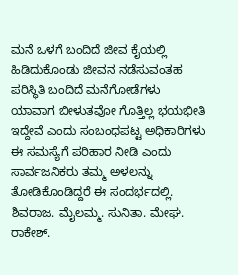ಮನೆ ಒಳಗೆ ಬಂದಿದೆ ಜೀವ ಕೈಯಲ್ಲಿ ಹಿಡಿದುಕೊಂಡು ಜೀವನ ನಡೆಸುವಂತಹ ಪರಿಸ್ಥಿತಿ ಬಂದಿದೆ ಮನೆಗೋಡೆಗಳು ಯಾವಾಗ ಬೀಳುತವೋ ಗೊತ್ತಿಲ್ಲ ಭಯಭೀತಿ ಇದ್ದೇವೆ ಎಂದು ಸಂಬಂಧಪಟ್ಟ ಅಧಿಕಾರಿಗಳು ಈ ಸಮಸ್ಯೆಗೆ ಪರಿಹಾರ ನೀಡಿ ಎಂದು ಸಾರ್ವಜನಿಕರು ತಮ್ಮ ಅಳಲನ್ನು ತೋಡಿಕೊಂಡಿದ್ದರೆ ಈ ಸಂದರ್ಭದಲ್ಲಿ. ಶಿವರಾಜ. ಮೈಲಮ್ಮ. ಸುನಿತಾ. ಮೇಘ. ರಾಕೇಶ್.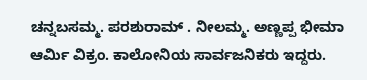ಚನ್ನಬಸಮ್ಮ. ಪರಶುರಾಮ್ . ನೀಲಮ್ಮ. ಅಣ್ಣಪ್ಪ ಭೀಮಾ ಆರ್ಮಿ ವಿಕ್ರಂ. ಕಾಲೋನಿಯ ಸಾರ್ವಜನಿಕರು ಇದ್ದರು.